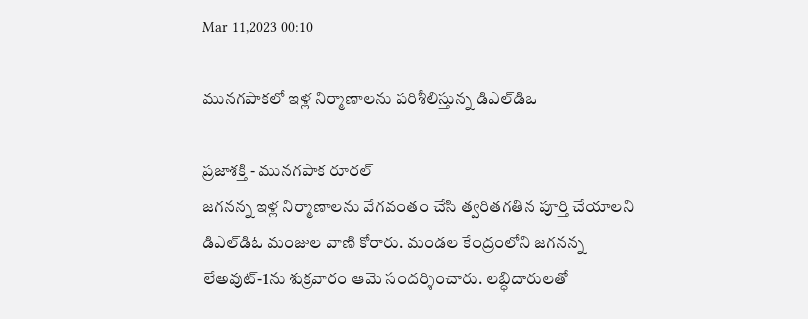Mar 11,2023 00:10

మునగపాకలో ఇళ్ల నిర్మాణాలను పరిశీలిస్తున్న డిఎల్‌డిఒ

ప్రజాశక్తి - మునగపాక రూరల్‌
జగనన్న ఇళ్ల నిర్మాణాలను వేగవంతం చేసి త్వరితగతిన పూర్తి చేయాలని డిఎల్‌డిఓ మంజుల వాణి కోరారు. మండల కేంద్రంలోని జగనన్న లేఅవుట్‌-1ను శుక్రవారం ఆమె సందర్శించారు. లబ్ధిదారులతో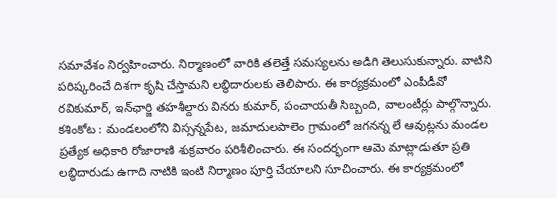సమావేశం నిర్వహించారు. నిర్మాణంలో వారికి తలెత్తే సమస్యలను అడిగి తెలుసుకున్నారు. వాటిని పరిష్కరించే దిశగా కృషి చేస్తామని లబ్ధిదారులకు తెలిపారు. ఈ కార్యక్రమంలో ఎంపీడీవో రవికుమార్‌, ఇన్‌ఛార్జి తహశీల్దారు వినరు కుమార్‌, పంచాయతీ సిబ్బంది, వాలంటీర్లు పాల్గొన్నారు.
కశింకోట : మండలంలోని విస్సన్నపేట, జమాదులపాలెం గ్రామంలో జగనన్న లే ఆవుట్లను మండల ప్రత్యేక అధికారి రోజారాణి శుక్రవారం పరిశీలించారు. ఈ సందర్భంగా ఆమె మాట్లాడుతూ ప్రతి లబ్ధిదారుడు ఉగాది నాటికి ఇంటి నిర్మాణం పూర్తి చేయాలని సూచించారు. ఈ కార్యక్రమంలో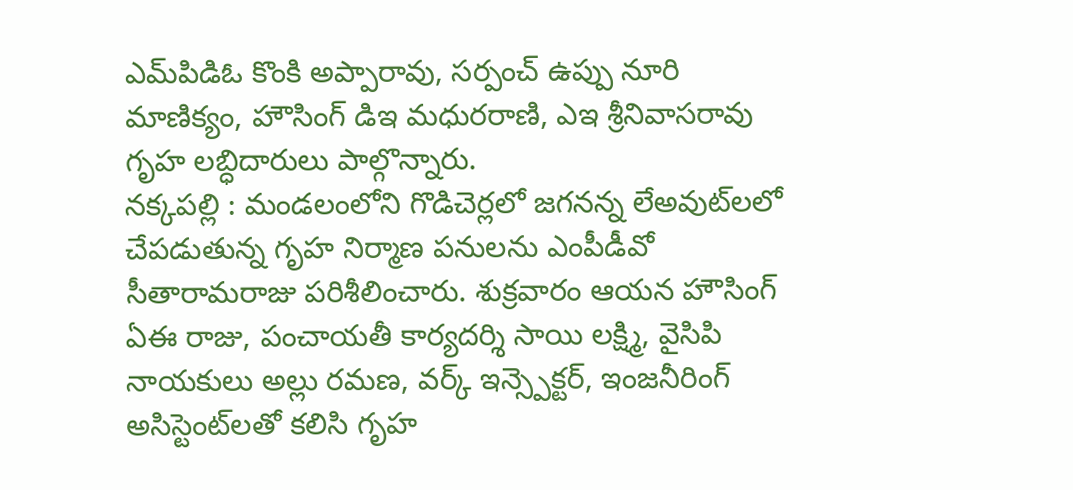ఎమ్‌పిడిఓ కొంకి అప్పారావు, సర్పంచ్‌ ఉప్పు నూరి మాణిక్యం, హౌసింగ్‌ డిఇ మధురరాణి, ఎఇ శ్రీనివాసరావు గృహ లబ్ధిదారులు పాల్గొన్నారు.
నక్కపల్లి : మండలంలోని గొడిచెర్లలో జగనన్న లేఅవుట్‌లలో చేపడుతున్న గృహ నిర్మాణ పనులను ఎంపీడీవో సీతారామరాజు పరిశీలించారు. శుక్రవారం ఆయన హౌసింగ్‌ ఏఈ రాజు, పంచాయతీ కార్యదర్శి సాయి లక్ష్మి, వైసిపి నాయకులు అల్లు రమణ, వర్క్‌ ఇన్స్పెక్టర్‌, ఇంజనీరింగ్‌ అసిస్టెంట్‌లతో కలిసి గృహ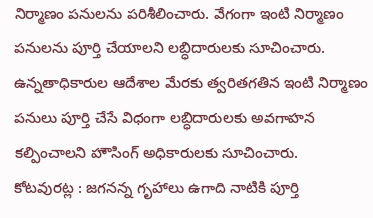నిర్మాణం పనులను పరిశీలించారు. వేగంగా ఇంటి నిర్మాణం పనులను పూర్తి చేయాలని లబ్ధిదారులకు సూచించారు. ఉన్నతాధికారుల ఆదేశాల మేరకు త్వరితగతిన ఇంటి నిర్మాణం పనులు పూర్తి చేసే విధంగా లబ్ధిదారులకు అవగాహన కల్పించాలని హౌసింగ్‌ అధికారులకు సూచించారు.
కోటవురట్ల : జగనన్న గృహాలు ఉగాది నాటికి పూర్తి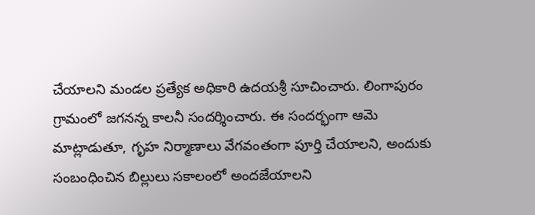చేయాలని మండల ప్రత్యేక అధికారి ఉదయశ్రీ సూచించారు. లింగాపురం గ్రామంలో జగనన్న కాలనీ సందర్శించారు. ఈ సందర్భంగా ఆమె మాట్లాడుతూ, గృహ నిర్మాణాలు వేగవంతంగా పూర్తి చేయాలని, అందుకు సంబంధించిన బిల్లులు సకాలంలో అందజేయాలని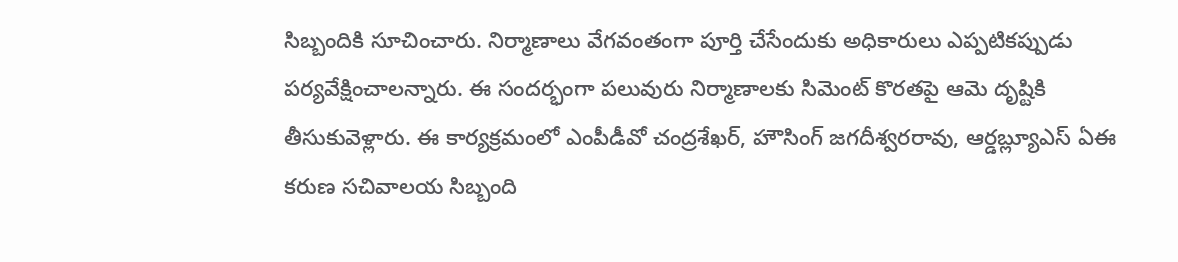సిబ్బందికి సూచించారు. నిర్మాణాలు వేగవంతంగా పూర్తి చేసేందుకు అధికారులు ఎప్పటికప్పుడు పర్యవేక్షించాలన్నారు. ఈ సందర్భంగా పలువురు నిర్మాణాలకు సిమెంట్‌ కొరతపై ఆమె దృష్టికి తీసుకువెళ్లారు. ఈ కార్యక్రమంలో ఎంపీడీవో చంద్రశేఖర్‌, హౌసింగ్‌ జగదీశ్వరరావు, ఆర్డబ్ల్యూఎస్‌ ఏఈ కరుణ సచివాలయ సిబ్బంది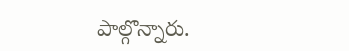పాల్గొన్నారు.